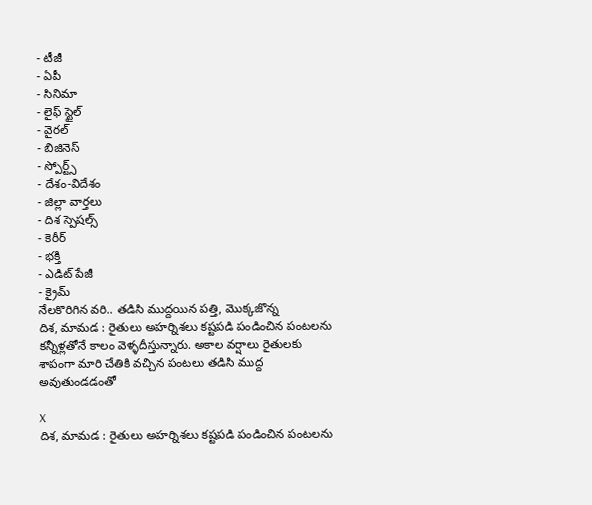- టీజీ
- ఏపీ
- సినిమా
- లైఫ్ స్టైల్
- వైరల్
- బిజినెస్
- స్పోర్ట్స్
- దేశం-విదేశం
- జిల్లా వార్తలు
- దిశ స్పెషల్స్
- కెరీర్
- భక్తి
- ఎడిట్ పేజీ
- క్రైమ్
నేలకొరిగిన వరి.. తడిసి ముద్దయిన పత్తి, మొక్కజొన్న
దిశ, మామడ : రైతులు అహర్నిశలు కష్టపడి పండించిన పంటలను కన్నీళ్లతోనే కాలం వెళ్ళదీస్తున్నారు. అకాల వర్షాలు రైతులకు శాపంగా మారి చేతికి వచ్చిన పంటలు తడిసి ముద్ద అవుతుండడంతో

X
దిశ, మామడ : రైతులు అహర్నిశలు కష్టపడి పండించిన పంటలను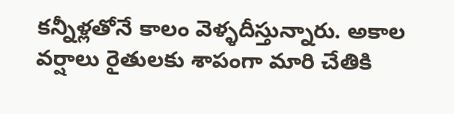కన్నీళ్లతోనే కాలం వెళ్ళదీస్తున్నారు. అకాల వర్షాలు రైతులకు శాపంగా మారి చేతికి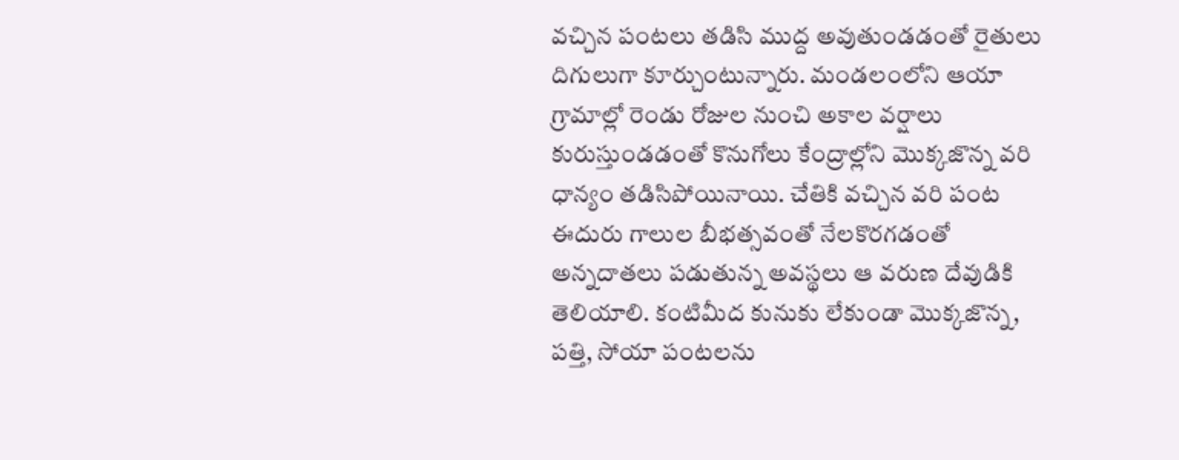వచ్చిన పంటలు తడిసి ముద్ద అవుతుండడంతో రైతులు దిగులుగా కూర్చుంటున్నారు. మండలంలోని ఆయా గ్రామాల్లో రెండు రోజుల నుంచి అకాల వర్షాలు కురుస్తుండడంతో కొనుగోలు కేంద్రాల్లోని మొక్కజొన్న వరి ధాన్యం తడిసిపోయినాయి. చేతికి వచ్చిన వరి పంట ఈదురు గాలుల బీభత్సవంతో నేలకొరగడంతో అన్నదాతలు పడుతున్న అవస్థలు ఆ వరుణ దేవుడికి తెలియాలి. కంటిమీద కునుకు లేకుండా మొక్కజొన్న, పత్తి, సోయా పంటలను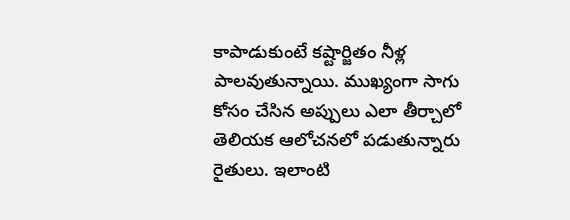కాపాడుకుంటే కష్టార్జితం నీళ్ల పాలవుతున్నాయి. ముఖ్యంగా సాగు కోసం చేసిన అప్పులు ఎలా తీర్చాలో తెలియక ఆలోచనలో పడుతున్నారు రైతులు. ఇలాంటి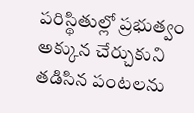పరిస్థితుల్లో ప్రభుత్వం అక్కున చేర్చుకుని తడిసిన పంటలను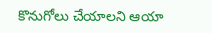కొనుగోలు చేయాలని ఆయా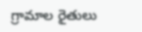గ్రామాల రైతులు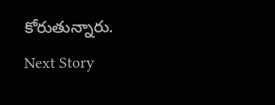కోరుతున్నారు.
Next Story